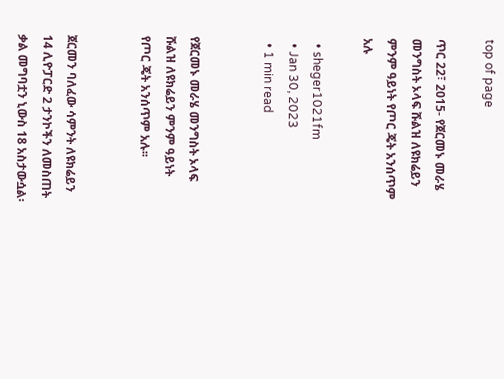top of page

ጥር 22፣ 2015- የጀርመኑ መራሄ መንግስት ኦላፍ ሹልዝ ለዩክሬይን ምንም ዓይነት የጦር ጄት አንሰጥም አሉ

  • sheger1021fm
  • Jan 30, 2023
  • 1 min read


የጀርመኑ መራሄ መንግስት ኦላፍ ሹልዝ ለዩክሬይን ምንም ዓይነት የጦር ጄት አንሰጥም አሉ፡፡


ጀርመን ባለፈው ሳምንት ለዩክሬይን 14 ሊዮፓርድ 2 ታንኮችን ለመስጠት ቃል መግባቷን ኒውስ 18 አስታውሷል፡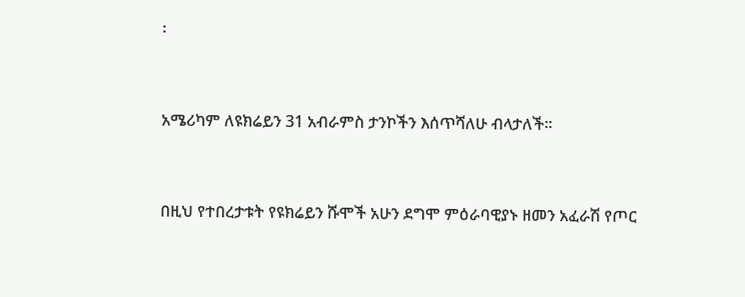፡


አሜሪካም ለዩክሬይን 31 አብራምስ ታንኮችን እሰጥሻለሁ ብላታለች፡፡


በዚህ የተበረታቱት የዩክሬይን ሹሞች አሁን ደግሞ ምዕራባዊያኑ ዘመን አፈራሽ የጦር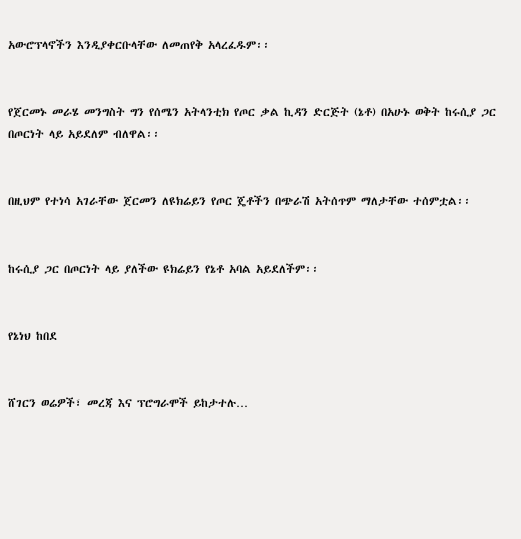አውሮፕላኖችን እንዲያቀርቡላቸው ለመጠየቅ አላረፈዱም፡፡


የጀርመኑ መራሄ መንግስት ግን የሰሜን አትላንቲክ የጦር ቃል ኪዳን ድርጅት (ኔቶ) በአሁኑ ወቅት ከሩሲያ ጋር በጦርነት ላይ አይደለም ብለዋል፡፡


በዚህም የተነሳ አገራቸው ጀርመን ለዩክሬይን የጦር ጄቶችን በጭራሽ አትሰጥም ማለታቸው ተሰምቷል፡፡


ከሩሲያ ጋር በጦርነት ላይ ያለችው ዩክሬይን የኔቶ አባል አይደለችም፡፡


የኔነህ ከበደ


ሸገርን ወሬዎች፣ መረጃ እና ፕሮግራሞች ይከታተሉ…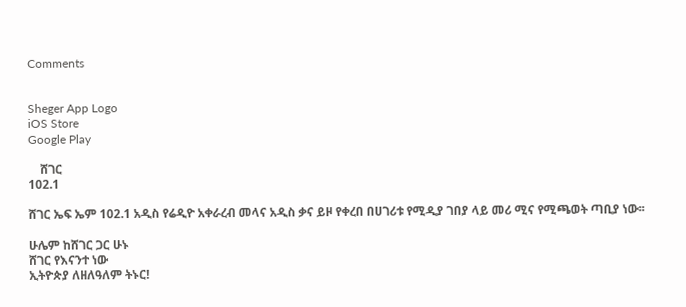Comments


Sheger App Logo
iOS Store
Google Play

    ሸገር
102.1

ሸገር ኤፍ ኤም 102.1 አዲስ የሬዲዮ አቀራረብ መላና አዲስ ቃና ይዞ የቀረበ በሀገሪቱ የሚዲያ ገበያ ላይ መሪ ሚና የሚጫወት ጣቢያ ነው፡፡

ሁሌም ከሸገር ጋር ሁኑ
ሸገር የእናንተ ነው
ኢትዮጵያ ለዘለዓለም ትኑር!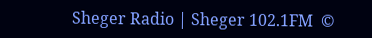Sheger Radio | Sheger 102.1FM  ©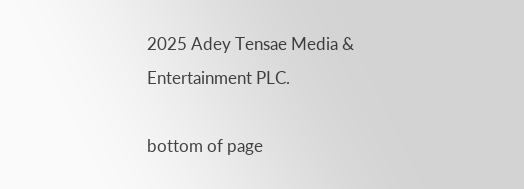2025 Adey Tensae Media & Entertainment PLC.

bottom of page